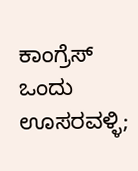ಕಾಂಗ್ರೆಸ್ ಒಂದು ಊಸರವಳ್ಳಿ;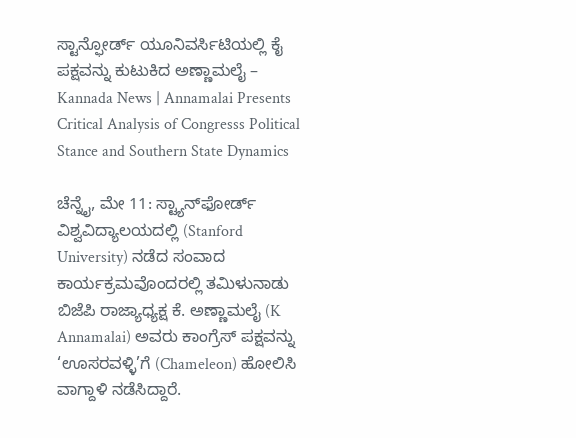ಸ್ಟಾನ್ಫೋರ್ಡ್ ಯೂನಿವರ್ಸಿಟಿಯಲ್ಲಿ ಕೈ ಪಕ್ಷವನ್ನು ಕುಟುಕಿದ ಅಣ್ಣಾಮಲೈ – Kannada News | Annamalai Presents Critical Analysis of Congresss Political Stance and Southern State Dynamics

ಚೆನ್ನೈ, ಮೇ 11: ಸ್ಟ್ಯಾನ್‌ಫೋರ್ಡ್ ವಿಶ್ವವಿದ್ಯಾಲಯದಲ್ಲಿ (Stanford University) ನಡೆದ ಸಂವಾದ ಕಾರ್ಯಕ್ರಮವೊಂದರಲ್ಲಿ ತಮಿಳುನಾಡು ಬಿಜೆಪಿ ರಾಜ್ಯಾಧ್ಯಕ್ಷ ಕೆ. ಅಣ್ಣಾಮಲೈ (K Annamalai) ಅವರು ಕಾಂಗ್ರೆಸ್ ಪಕ್ಷವನ್ನು ‘ಊಸರವಳ್ಳಿ’ಗೆ (Chameleon) ಹೋಲಿಸಿ ವಾಗ್ದಾಳಿ ನಡೆಸಿದ್ದಾರೆ.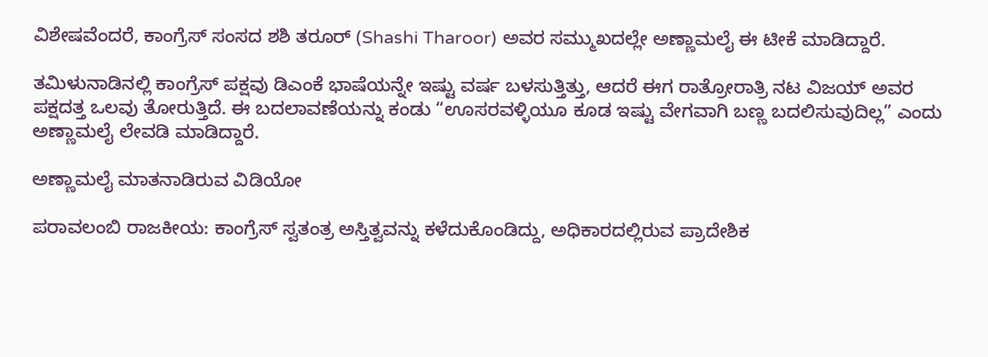ವಿಶೇಷವೆಂದರೆ, ಕಾಂಗ್ರೆಸ್ ಸಂಸದ ಶಶಿ ತರೂರ್ (Shashi Tharoor) ಅವರ ಸಮ್ಮುಖದಲ್ಲೇ ಅಣ್ಣಾಮಲೈ ಈ ಟೀಕೆ ಮಾಡಿದ್ದಾರೆ.

ತಮಿಳುನಾಡಿನಲ್ಲಿ ಕಾಂಗ್ರೆಸ್ ಪಕ್ಷವು ಡಿಎಂಕೆ ಭಾಷೆಯನ್ನೇ ಇಷ್ಟು ವರ್ಷ ಬಳಸುತ್ತಿತ್ತು, ಆದರೆ ಈಗ ರಾತ್ರೋರಾತ್ರಿ ನಟ ವಿಜಯ್ ಅವರ ಪಕ್ಷದತ್ತ ಒಲವು ತೋರುತ್ತಿದೆ. ಈ ಬದಲಾವಣೆಯನ್ನು ಕಂಡು “ಊಸರವಳ್ಳಿಯೂ ಕೂಡ ಇಷ್ಟು ವೇಗವಾಗಿ ಬಣ್ಣ ಬದಲಿಸುವುದಿಲ್ಲ” ಎಂದು ಅಣ್ಣಾಮಲೈ ಲೇವಡಿ ಮಾಡಿದ್ದಾರೆ.

ಅಣ್ಣಾಮಲೈ ಮಾತನಾಡಿರುವ ವಿಡಿಯೋ

ಪರಾವಲಂಬಿ ರಾಜಕೀಯ: ಕಾಂಗ್ರೆಸ್ ಸ್ವತಂತ್ರ ಅಸ್ತಿತ್ವವನ್ನು ಕಳೆದುಕೊಂಡಿದ್ದು, ಅಧಿಕಾರದಲ್ಲಿರುವ ಪ್ರಾದೇಶಿಕ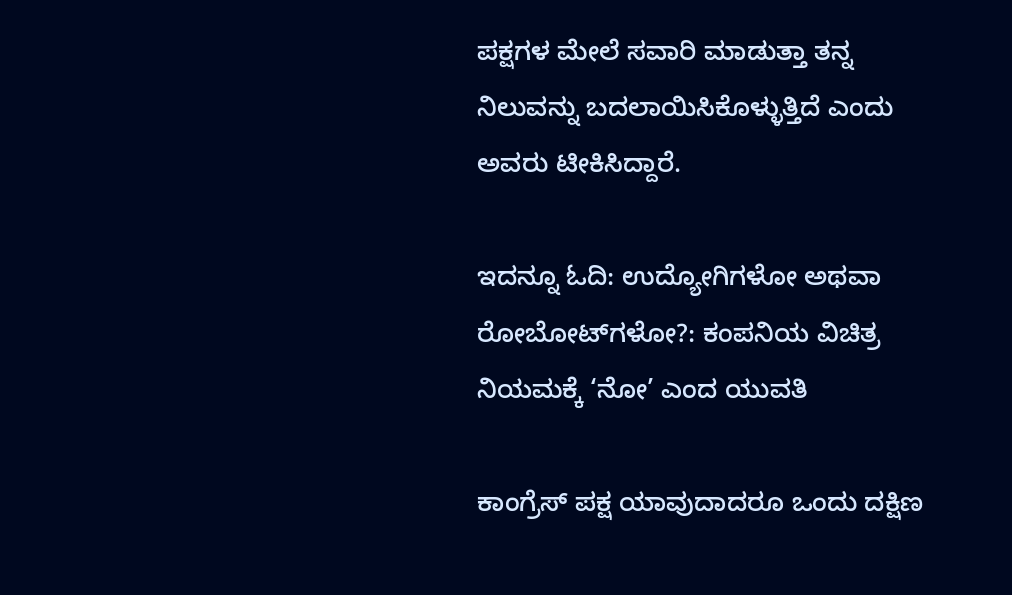ಪಕ್ಷಗಳ ಮೇಲೆ ಸವಾರಿ ಮಾಡುತ್ತಾ ತನ್ನ ನಿಲುವನ್ನು ಬದಲಾಯಿಸಿಕೊಳ್ಳುತ್ತಿದೆ ಎಂದು ಅವರು ಟೀಕಿಸಿದ್ದಾರೆ.

ಇದನ್ನೂ ಓದಿ: ಉದ್ಯೋಗಿಗಳೋ ಅಥವಾ ರೋಬೋಟ್‌ಗಳೋ?: ಕಂಪನಿಯ ವಿಚಿತ್ರ ನಿಯಮಕ್ಕೆ ‘ನೋ’ ಎಂದ ಯುವತಿ

ಕಾಂಗ್ರೆಸ್ ಪಕ್ಷ ಯಾವುದಾದರೂ ಒಂದು ದಕ್ಷಿಣ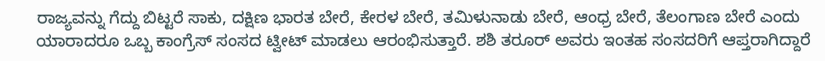ರಾಜ್ಯವನ್ನು ಗೆದ್ದು ಬಿಟ್ಟರೆ ಸಾಕು, ದಕ್ಷಿಣ ಭಾರತ ಬೇರೆ, ಕೇರಳ ಬೇರೆ, ತಮಿಳುನಾಡು ಬೇರೆ, ಆಂಧ್ರ ಬೇರೆ, ತೆಲಂಗಾಣ ಬೇರೆ ಎಂದು ಯಾರಾದರೂ ಒಬ್ಬ ಕಾಂಗ್ರೆಸ್ ಸಂಸದ ಟ್ವೀಟ್ ಮಾಡಲು ಆರಂಭಿಸುತ್ತಾರೆ. ಶಶಿ ತರೂರ್ ಅವರು ಇಂತಹ ಸಂಸದರಿಗೆ ಆಪ್ತರಾಗಿದ್ದಾರೆ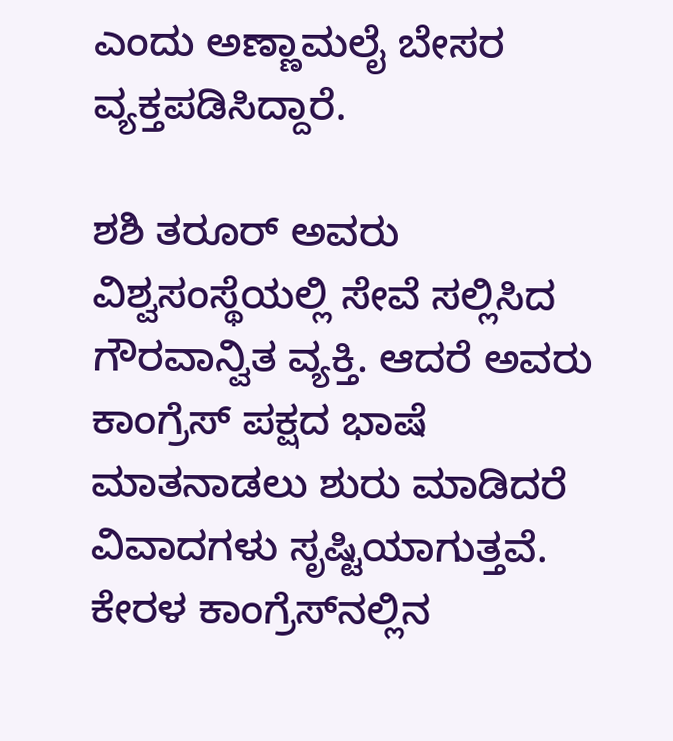ಎಂದು ಅಣ್ಣಾಮಲೈ ಬೇಸರ ವ್ಯಕ್ತಪಡಿಸಿದ್ದಾರೆ.

ಶಶಿ ತರೂರ್ ಅವರು ವಿಶ್ವಸಂಸ್ಥೆಯಲ್ಲಿ ಸೇವೆ ಸಲ್ಲಿಸಿದ ಗೌರವಾನ್ವಿತ ವ್ಯಕ್ತಿ. ಆದರೆ ಅವರು ಕಾಂಗ್ರೆಸ್ ಪಕ್ಷದ ಭಾಷೆ ಮಾತನಾಡಲು ಶುರು ಮಾಡಿದರೆ ವಿವಾದಗಳು ಸೃಷ್ಟಿಯಾಗುತ್ತವೆ. ಕೇರಳ ಕಾಂಗ್ರೆಸ್‌ನಲ್ಲಿನ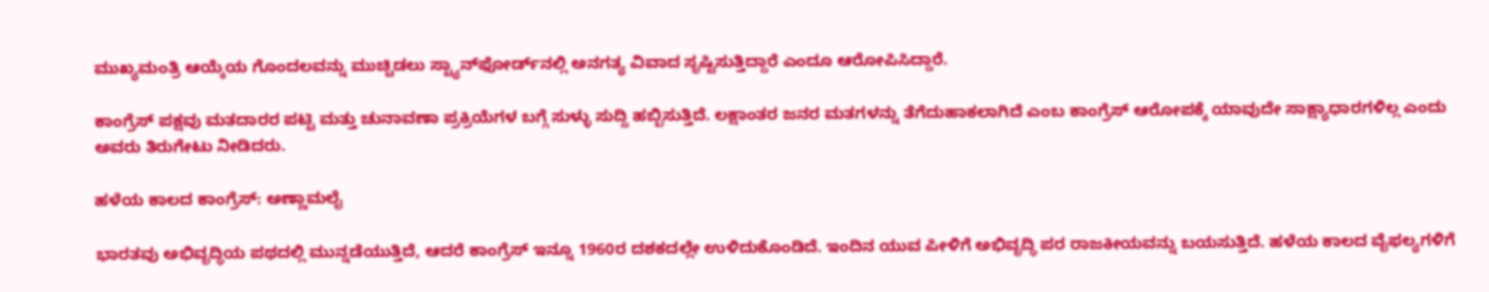ಮುಖ್ಯಮಂತ್ರಿ ಆಯ್ಕೆಯ ಗೊಂದಲವನ್ನು ಮುಚ್ಚಿಡಲು ಸ್ಟ್ಯಾನ್‌ಫೋರ್ಡ್‌ನಲ್ಲಿ ಅನಗತ್ಯ ವಿವಾದ ಸೃಷ್ಟಿಸುತ್ತಿದ್ದಾರೆ ಎಂದೂ ಆರೋಪಿಸಿದ್ದಾರೆ.

ಕಾಂಗ್ರೆಸ್ ಪಕ್ಷವು ಮತದಾರರ ಪಟ್ಟಿ ಮತ್ತು ಚುನಾವಣಾ ಪ್ರಕ್ರಿಯೆಗಳ ಬಗ್ಗೆ ಸುಳ್ಳು ಸುದ್ದಿ ಹಬ್ಬಿಸುತ್ತಿದೆ. ಲಕ್ಷಾಂತರ ಜನರ ಮತಗಳನ್ನು ತೆಗೆದುಹಾಕಲಾಗಿದೆ ಎಂಬ ಕಾಂಗ್ರೆಸ್ ಆರೋಪಕ್ಕೆ ಯಾವುದೇ ಸಾಕ್ಷ್ಯಾಧಾರಗಳಿಲ್ಲ ಎಂದು ಅವರು ತಿರುಗೇಟು ನೀಡಿದರು.

ಹಳೆಯ ಕಾಲದ ಕಾಂಗ್ರೆಸ್: ಅಣ್ಣಾಮಲೈ

ಭಾರತವು ಅಭಿವೃದ್ಧಿಯ ಪಥದಲ್ಲಿ ಮುನ್ನಡೆಯುತ್ತಿದೆ, ಆದರೆ ಕಾಂಗ್ರೆಸ್ ಇನ್ನೂ 1960ರ ದಶಕದಲ್ಲೇ ಉಳಿದುಕೊಂಡಿದೆ. ಇಂದಿನ ಯುವ ಪೀಳಿಗೆ ಅಭಿವೃದ್ಧಿ ಪರ ರಾಜಕೀಯವನ್ನು ಬಯಸುತ್ತಿದೆ. ಹಳೆಯ ಕಾಲದ ವೈಫಲ್ಯಗಳಿಗೆ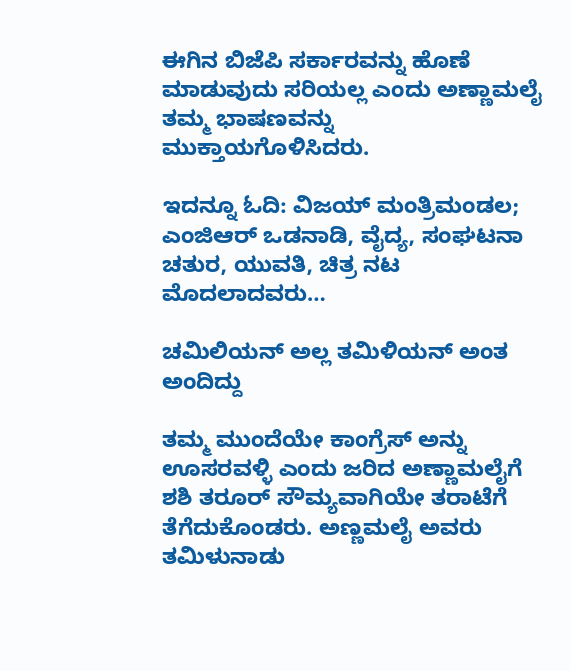ಈಗಿನ ಬಿಜೆಪಿ ಸರ್ಕಾರವನ್ನು ಹೊಣೆ ಮಾಡುವುದು ಸರಿಯಲ್ಲ ಎಂದು ಅಣ್ಣಾಮಲೈ ತಮ್ಮ ಭಾಷಣವನ್ನು ಮುಕ್ತಾಯಗೊಳಿಸಿದರು.

ಇದನ್ನೂ ಓದಿ: ವಿಜಯ್ ಮಂತ್ರಿಮಂಡಲ; ಎಂಜಿಆರ್ ಒಡನಾಡಿ, ವೈದ್ಯ, ಸಂಘಟನಾ ಚತುರ, ಯುವತಿ, ಚಿತ್ರ ನಟ ಮೊದಲಾದವರು…

ಚಮಿಲಿಯನ್ ಅಲ್ಲ ತಮಿಳಿಯನ್ ಅಂತ ಅಂದಿದ್ದು

ತಮ್ಮ ಮುಂದೆಯೇ ಕಾಂಗ್ರೆಸ್ ಅನ್ನು ಊಸರವಳ್ಳಿ ಎಂದು ಜರಿದ ಅಣ್ಣಾಮಲೈಗೆ ಶಶಿ ತರೂರ್ ಸೌಮ್ಯವಾಗಿಯೇ ತರಾಟೆಗೆ ತೆಗೆದುಕೊಂಡರು. ಅಣ್ಣಮಲೈ ಅವರು ತಮಿಳುನಾಡು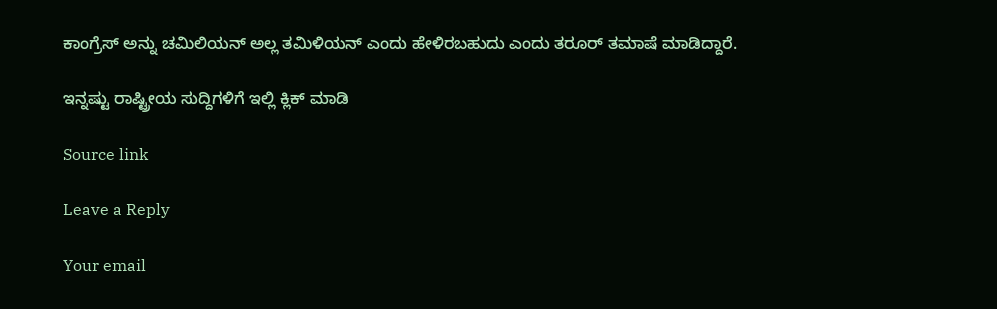ಕಾಂಗ್ರೆಸ್ ಅನ್ನು ಚಮಿಲಿಯನ್ ಅಲ್ಲ ತಮಿಳಿಯನ್ ಎಂದು ಹೇಳಿರಬಹುದು ಎಂದು ತರೂರ್ ತಮಾಷೆ ಮಾಡಿದ್ದಾರೆ.

ಇನ್ನಷ್ಟು ರಾಷ್ಟ್ರೀಯ ಸುದ್ದಿಗಳಿಗೆ ಇಲ್ಲಿ ಕ್ಲಿಕ್ ಮಾಡಿ

Source link

Leave a Reply

Your email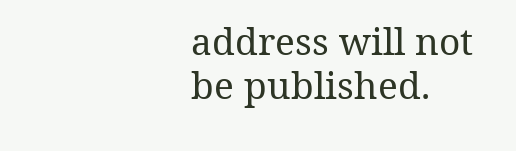address will not be published.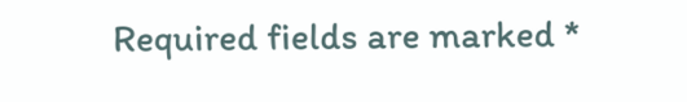Required fields are marked *